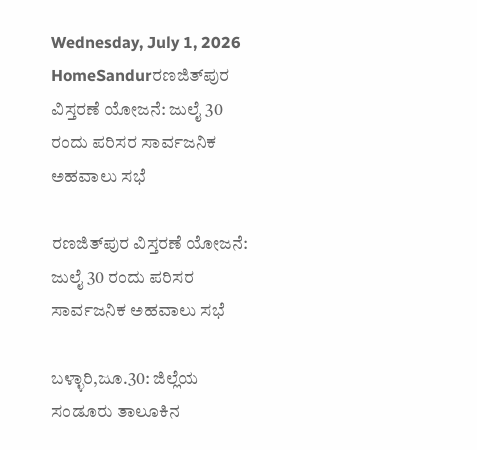Wednesday, July 1, 2026
HomeSandurರಣಜಿತ್‌ಪುರ ವಿಸ್ತರಣೆ ಯೋಜನೆ: ಜುಲೈ 30 ರಂದು ಪರಿಸರ ಸಾರ್ವಜನಿಕ ಅಹವಾಲು ಸಭೆ

ರಣಜಿತ್‌ಪುರ ವಿಸ್ತರಣೆ ಯೋಜನೆ: ಜುಲೈ 30 ರಂದು ಪರಿಸರ ಸಾರ್ವಜನಿಕ ಅಹವಾಲು ಸಭೆ

ಬಳ್ಳಾರಿ,ಜೂ.30: ಜಿಲ್ಲೆಯ ಸಂಡೂರು ತಾಲೂಕಿನ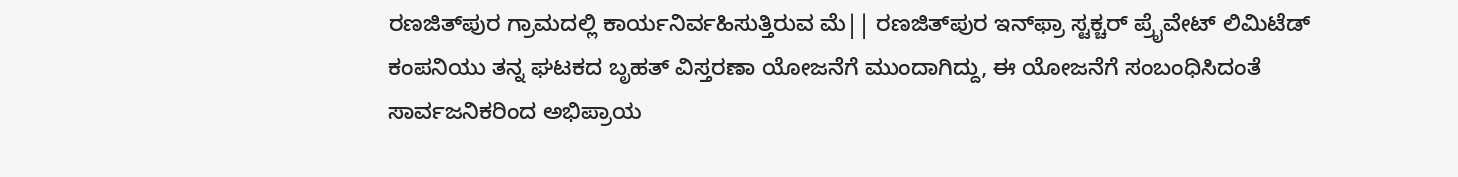ರಣಜಿತ್‌ಪುರ ಗ್ರಾಮದಲ್ಲಿ ಕಾರ್ಯನಿರ್ವಹಿಸುತ್ತಿರುವ ಮೆ|| ರಣಜಿತ್‌ಪುರ ಇನ್‌ಫ್ರಾ ಸ್ಟಕ್ಚರ್ ಪ್ರೈವೇಟ್ ಲಿಮಿಟೆಡ್ ಕಂಪನಿಯು ತನ್ನ ಘಟಕದ ಬೃಹತ್ ವಿಸ್ತರಣಾ ಯೋಜನೆಗೆ ಮುಂದಾಗಿದ್ದು, ಈ ಯೋಜನೆಗೆ ಸಂಬಂಧಿಸಿದಂತೆ ಸಾರ್ವಜನಿಕರಿಂದ ಅಭಿಪ್ರಾಯ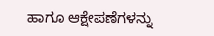ಹಾಗೂ ಆಕ್ಷೇಪಣೆಗಳನ್ನು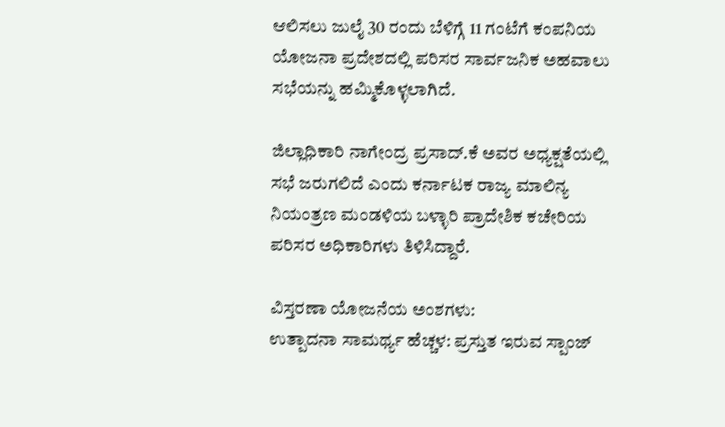ಆಲಿಸಲು ಜುಲೈ 30 ರಂದು ಬೆಳಿಗ್ಗೆ 11 ಗಂಟೆಗೆ ಕಂಪನಿಯ ಯೋಜನಾ ಪ್ರದೇಶದಲ್ಲಿ ಪರಿಸರ ಸಾರ್ವಜನಿಕ ಅಹವಾಲು ಸಭೆಯನ್ನು ಹಮ್ಮಿಕೊಳ್ಳಲಾಗಿದೆ.

ಜಿಲ್ಲಾಧಿಕಾರಿ ನಾಗೇಂದ್ರ ಪ್ರಸಾದ್.ಕೆ ಅವರ ಅಧ್ಯಕ್ಷತೆಯಲ್ಲಿ ಸಭೆ ಜರುಗಲಿದೆ ಎಂದು ಕರ್ನಾಟಕ ರಾಜ್ಯ ಮಾಲಿನ್ಯ ನಿಯಂತ್ರಣ ಮಂಡಳಿಯ ಬಳ್ಳಾರಿ ಪ್ರಾದೇಶಿಕ ಕಚೇರಿಯ ಪರಿಸರ ಅಧಿಕಾರಿಗಳು ತಿಳಿಸಿದ್ದಾರೆ.

ವಿಸ್ತರಣಾ ಯೋಜನೆಯ ಅಂಶಗಳು:
ಉತ್ಪಾದನಾ ಸಾಮರ್ಥ್ಯ ಹೆಚ್ಚಳ: ಪ್ರಸ್ತುತ ಇರುವ ಸ್ಪಾಂಜ್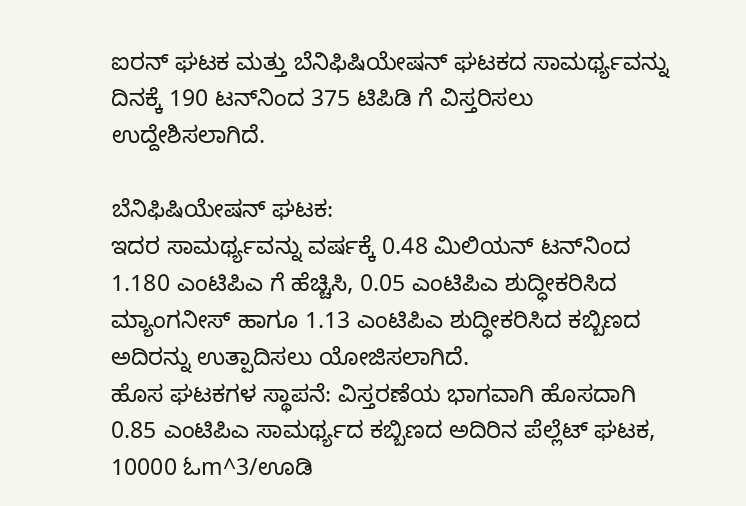ಐರನ್ ಘಟಕ ಮತ್ತು ಬೆನಿಫಿಷಿಯೇಷನ್ ಘಟಕದ ಸಾಮರ್ಥ್ಯವನ್ನು ದಿನಕ್ಕೆ 190 ಟನ್‌ನಿಂದ 375 ಟಿಪಿಡಿ ಗೆ ವಿಸ್ತರಿಸಲು ಉದ್ದೇಶಿಸಲಾಗಿದೆ.

ಬೆನಿಫಿಷಿಯೇಷನ್ ಘಟಕ:
ಇದರ ಸಾಮರ್ಥ್ಯವನ್ನು ವರ್ಷಕ್ಕೆ 0.48 ಮಿಲಿಯನ್ ಟನ್‌ನಿಂದ 1.180 ಎಂಟಿಪಿಎ ಗೆ ಹೆಚ್ಚಿಸಿ, 0.05 ಎಂಟಿಪಿಎ ಶುದ್ಧೀಕರಿಸಿದ ಮ್ಯಾಂಗನೀಸ್ ಹಾಗೂ 1.13 ಎಂಟಿಪಿಎ ಶುದ್ಧೀಕರಿಸಿದ ಕಬ್ಬಿಣದ ಅದಿರನ್ನು ಉತ್ಪಾದಿಸಲು ಯೋಜಿಸಲಾಗಿದೆ.
ಹೊಸ ಘಟಕಗಳ ಸ್ಥಾಪನೆ: ವಿಸ್ತರಣೆಯ ಭಾಗವಾಗಿ ಹೊಸದಾಗಿ 0.85 ಎಂಟಿಪಿಎ ಸಾಮರ್ಥ್ಯದ ಕಬ್ಬಿಣದ ಅದಿರಿನ ಪೆಲ್ಲೆಟ್ ಘಟಕ, 10000 ಓm^3/ಊಡಿ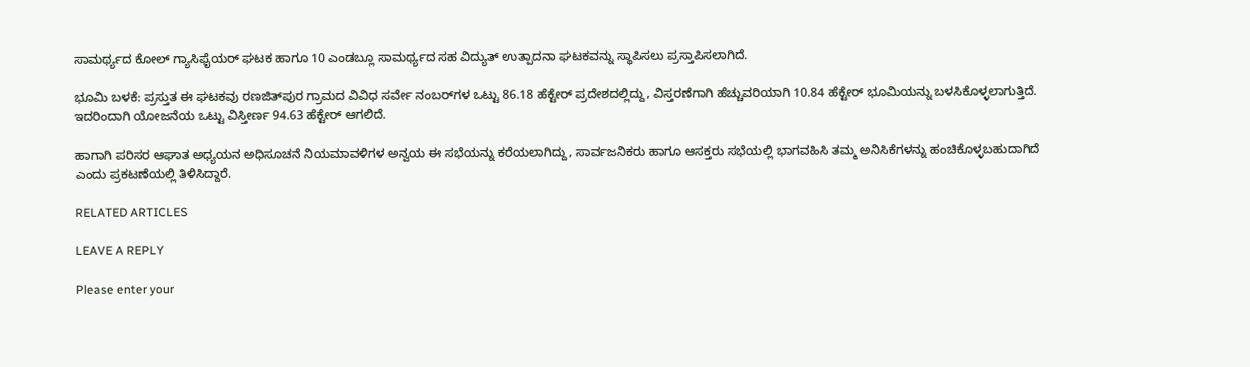ಸಾಮರ್ಥ್ಯದ ಕೋಲ್ ಗ್ಯಾಸಿಫೈಯರ್ ಘಟಕ ಹಾಗೂ 10 ಎಂಡಬ್ಲೂ ಸಾಮರ್ಥ್ಯದ ಸಹ ವಿದ್ಯುತ್ ಉತ್ಪಾದನಾ ಘಟಕವನ್ನು ಸ್ಥಾಪಿಸಲು ಪ್ರಸ್ತಾಪಿಸಲಾಗಿದೆ.

ಭೂಮಿ ಬಳಕೆ: ಪ್ರಸ್ತುತ ಈ ಘಟಕವು ರಣಜಿತ್‌ಪುರ ಗ್ರಾಮದ ವಿವಿಧ ಸರ್ವೇ ನಂಬರ್‌ಗಳ ಒಟ್ಟು 86.18 ಹೆಕ್ಟೇರ್ ಪ್ರದೇಶದಲ್ಲಿದ್ದು, ವಿಸ್ತರಣೆಗಾಗಿ ಹೆಚ್ಚುವರಿಯಾಗಿ 10.84 ಹೆಕ್ಟೇರ್ ಭೂಮಿಯನ್ನು ಬಳಸಿಕೊಳ್ಳಲಾಗುತ್ತಿದೆ. ಇದರಿಂದಾಗಿ ಯೋಜನೆಯ ಒಟ್ಟು ವಿಸ್ತೀರ್ಣ 94.63 ಹೆಕ್ಟೇರ್ ಆಗಲಿದೆ.

ಹಾಗಾಗಿ ಪರಿಸರ ಆಘಾತ ಅಧ್ಯಯನ ಅಧಿಸೂಚನೆ ನಿಯಮಾವಳಿಗಳ ಅನ್ವಯ ಈ ಸಭೆಯನ್ನು ಕರೆಯಲಾಗಿದ್ದು, ಸಾರ್ವಜನಿಕರು ಹಾಗೂ ಆಸಕ್ತರು ಸಭೆಯಲ್ಲಿ ಭಾಗವಹಿಸಿ ತಮ್ಮ ಅನಿಸಿಕೆಗಳನ್ನು ಹಂಚಿಕೊಳ್ಳಬಹುದಾಗಿದೆ ಎಂದು ಪ್ರಕಟಣೆಯಲ್ಲಿ ತಿಳಿಸಿದ್ದಾರೆ.

RELATED ARTICLES

LEAVE A REPLY

Please enter your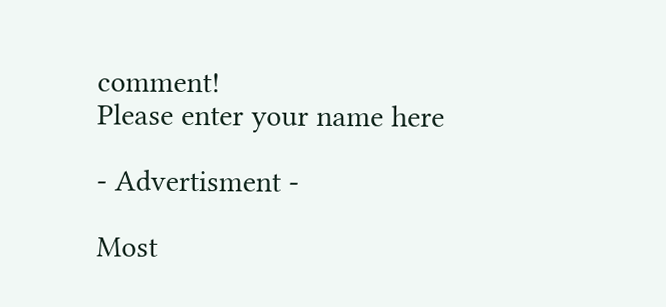comment!
Please enter your name here

- Advertisment -

Most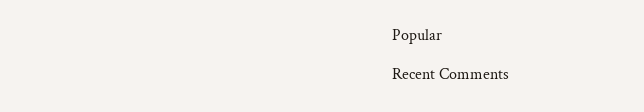Popular

Recent Comments